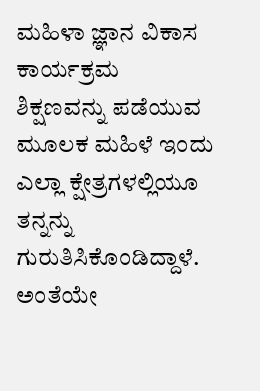ಮಹಿಳಾ ಜ್ಞಾನ ವಿಕಾಸ ಕಾರ್ಯಕ್ರಮ
ಶಿಕ್ಷಣವನ್ನು ಪಡೆಯುವ ಮೂಲಕ ಮಹಿಳೆ ಇಂದು ಎಲ್ಲಾ ಕ್ಷೇತ್ರಗಳಲ್ಲಿಯೂ ತನ್ನನ್ನು ಗುರುತಿಸಿಕೊಂಡಿದ್ದಾಳೆ. ಅಂತೆಯೇ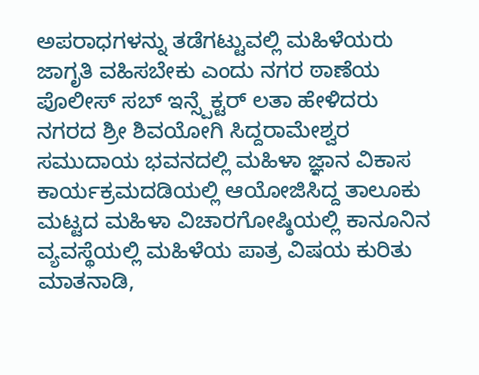ಅಪರಾಧಗಳನ್ನು ತಡೆಗಟ್ಟುವಲ್ಲಿ ಮಹಿಳೆಯರು ಜಾಗೃತಿ ವಹಿಸಬೇಕು ಎಂದು ನಗರ ಠಾಣೆಯ ಪೊಲೀಸ್ ಸಬ್ ಇನ್ಸ್ಪೆಕ್ಟರ್ ಲತಾ ಹೇಳಿದರು
ನಗರದ ಶ್ರೀ ಶಿವಯೋಗಿ ಸಿದ್ದರಾಮೇಶ್ವರ ಸಮುದಾಯ ಭವನದಲ್ಲಿ ಮಹಿಳಾ ಜ್ಞಾನ ವಿಕಾಸ ಕಾರ್ಯಕ್ರಮದಡಿಯಲ್ಲಿ ಆಯೋಜಿಸಿದ್ದ ತಾಲೂಕು ಮಟ್ಟದ ಮಹಿಳಾ ವಿಚಾರಗೋಷ್ಠಿಯಲ್ಲಿ ಕಾನೂನಿನ ವ್ಯವಸ್ಥೆಯಲ್ಲಿ ಮಹಿಳೆಯ ಪಾತ್ರ ವಿಷಯ ಕುರಿತು ಮಾತನಾಡಿ,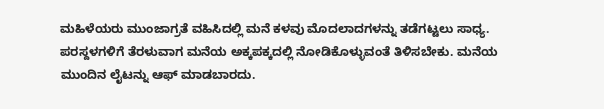ಮಹಿಳೆಯರು ಮುಂಜಾಗ್ರತೆ ವಹಿಸಿದಲ್ಲಿ ಮನೆ ಕಳವು ಮೊದಲಾದಗಳನ್ನು ತಡೆಗಟ್ಟಲು ಸಾಧ್ಯ. ಪರಸ್ದಳಗಳಿಗೆ ತೆರಳುವಾಗ ಮನೆಯ ಅಕ್ಕಪಕ್ಕದಲ್ಲಿ ನೋಡಿಕೊಳ್ಳುವಂತೆ ತಿಳಿಸಬೇಕು. ಮನೆಯ ಮುಂದಿನ ಲೈಟನ್ನು ಆಫ್ ಮಾಡಬಾರದು.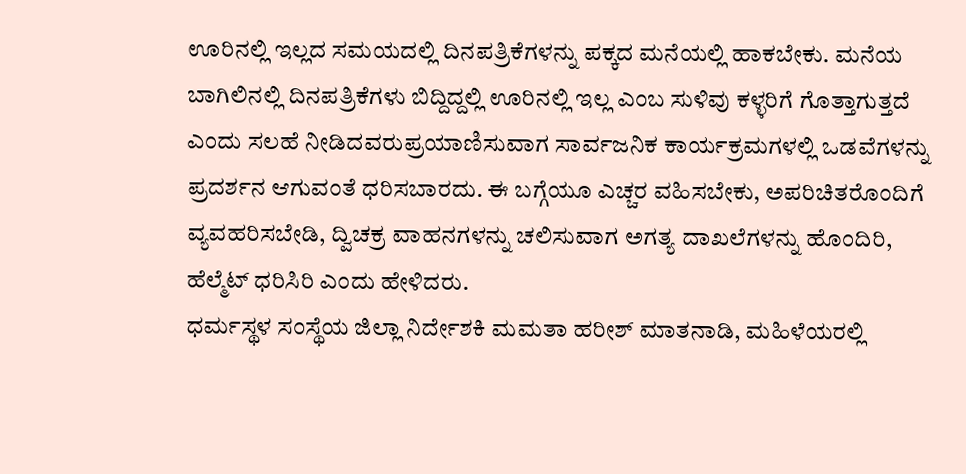ಊರಿನಲ್ಲಿ ಇಲ್ಲದ ಸಮಯದಲ್ಲಿ ದಿನಪತ್ರಿಕೆಗಳನ್ನು ಪಕ್ಕದ ಮನೆಯಲ್ಲಿ ಹಾಕಬೇಕು. ಮನೆಯ ಬಾಗಿಲಿನಲ್ಲಿ ದಿನಪತ್ರಿಕೆಗಳು ಬಿದ್ದಿದ್ದಲ್ಲಿ ಊರಿನಲ್ಲಿ ಇಲ್ಲ ಎಂಬ ಸುಳಿವು ಕಳ್ಳರಿಗೆ ಗೊತ್ತಾಗುತ್ತದೆ ಎಂದು ಸಲಹೆ ನೀಡಿದವರುಪ್ರಯಾಣಿಸುವಾಗ ಸಾರ್ವಜನಿಕ ಕಾರ್ಯಕ್ರಮಗಳಲ್ಲಿ ಒಡವೆಗಳನ್ನು ಪ್ರದರ್ಶನ ಆಗುವಂತೆ ಧರಿಸಬಾರದು. ಈ ಬಗ್ಗೆಯೂ ಎಚ್ಚರ ವಹಿಸಬೇಕು, ಅಪರಿಚಿತರೊಂದಿಗೆ ವ್ಯವಹರಿಸಬೇಡಿ, ದ್ವಿಚಕ್ರ ವಾಹನಗಳನ್ನು ಚಲಿಸುವಾಗ ಅಗತ್ಯ ದಾಖಲೆಗಳನ್ನು ಹೊಂದಿರಿ, ಹೆಲ್ಮೆಟ್ ಧರಿಸಿರಿ ಎಂದು ಹೇಳಿದರು.
ಧರ್ಮಸ್ಥಳ ಸಂಸ್ಥೆಯ ಜಿಲ್ಲಾ ನಿರ್ದೇಶಕಿ ಮಮತಾ ಹರೀಶ್ ಮಾತನಾಡಿ, ಮಹಿಳೆಯರಲ್ಲಿ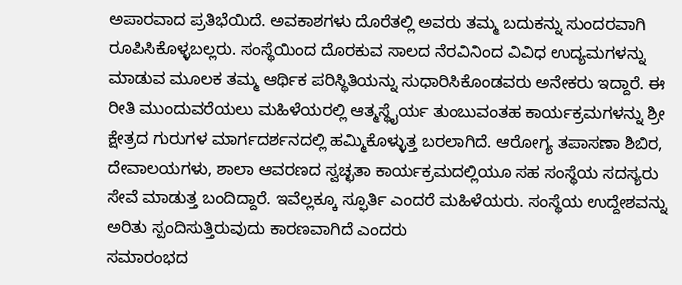ಅಪಾರವಾದ ಪ್ರತಿಭೆಯಿದೆ. ಅವಕಾಶಗಳು ದೊರೆತಲ್ಲಿ ಅವರು ತಮ್ಮ ಬದುಕನ್ನು ಸುಂದರವಾಗಿ ರೂಪಿಸಿಕೊಳ್ಳಬಲ್ಲರು. ಸಂಸ್ಥೆಯಿಂದ ದೊರಕುವ ಸಾಲದ ನೆರವಿನಿಂದ ವಿವಿಧ ಉದ್ಯಮಗಳನ್ನು ಮಾಡುವ ಮೂಲಕ ತಮ್ಮ ಆರ್ಥಿಕ ಪರಿಸ್ಥಿತಿಯನ್ನು ಸುಧಾರಿಸಿಕೊಂಡವರು ಅನೇಕರು ಇದ್ದಾರೆ. ಈ ರೀತಿ ಮುಂದುವರೆಯಲು ಮಹಿಳೆಯರಲ್ಲಿ ಆತ್ಮಸ್ಥೈರ್ಯ ತುಂಬುವಂತಹ ಕಾರ್ಯಕ್ರಮಗಳನ್ನು ಶ್ರೀ ಕ್ಷೇತ್ರದ ಗುರುಗಳ ಮಾರ್ಗದರ್ಶನದಲ್ಲಿ ಹಮ್ಮಿಕೊಳ್ಳುತ್ತ ಬರಲಾಗಿದೆ. ಆರೋಗ್ಯ ತಪಾಸಣಾ ಶಿಬಿರ, ದೇವಾಲಯಗಳು, ಶಾಲಾ ಆವರಣದ ಸ್ವಚ್ಛತಾ ಕಾರ್ಯಕ್ರಮದಲ್ಲಿಯೂ ಸಹ ಸಂಸ್ಥೆಯ ಸದಸ್ಯರು ಸೇವೆ ಮಾಡುತ್ತ ಬಂದಿದ್ದಾರೆ. ಇವೆಲ್ಲಕ್ಕೂ ಸ್ಫೂರ್ತಿ ಎಂದರೆ ಮಹಿಳೆಯರು. ಸಂಸ್ಥೆಯ ಉದ್ದೇಶವನ್ನು ಅರಿತು ಸ್ಪಂದಿಸುತ್ತಿರುವುದು ಕಾರಣವಾಗಿದೆ ಎಂದರು
ಸಮಾರಂಭದ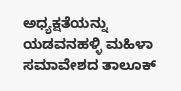ಅಧ್ಯಕ್ಷತೆಯನ್ನು ಯಡವನಹಳ್ಳಿ ಮಹಿಳಾ ಸಮಾವೇಶದ ತಾಲೂಕ್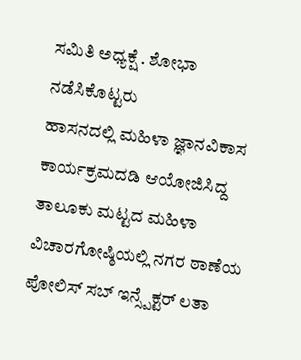ಸಮಿತಿ ಅಧ್ಯಕ್ಷೆ . ಶೋಭಾ ನಡೆಸಿಕೊಟ್ಟರು
ಹಾಸನದಲ್ಲಿ ಮಹಿಳಾ ಜ್ಞಾನವಿಕಾಸ ಕಾರ್ಯಕ್ರಮದಡಿ ಆಯೋಜಿಸಿದ್ದ ತಾಲೂಕು ಮಟ್ಟದ ಮಹಿಳಾ ವಿಚಾರಗೋಷ್ಠಿಯಲ್ಲಿ ನಗರ ಠಾಣೆಯ ಪೋಲಿಸ್ ಸಬ್ ಇನ್ಸ್ಪೆಕ್ಟರ್ ಲತಾ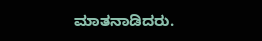ಮಾತನಾಡಿದರು.